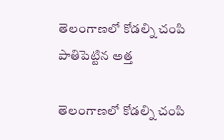తెలంగాణలో కోడల్ని చంపి పాతిపెట్టిన అత్త

తెలంగాణలో కోడల్ని చంపి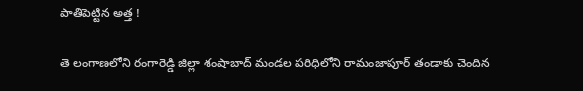పాతిపెట్టిన అత్త !

తె లంగాణలోని రంగారెడ్డి జిల్లా శంషాబాద్ మండల పరిధిలోని రామంజాపూర్ తండాకు చెందిన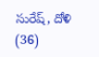సురేష్, దోళి (36)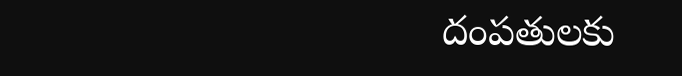దంపతులకు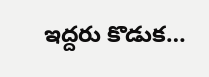ఇద్దరు కొడుక…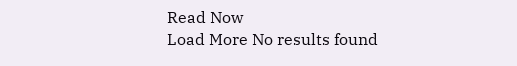Read Now
Load More No results found